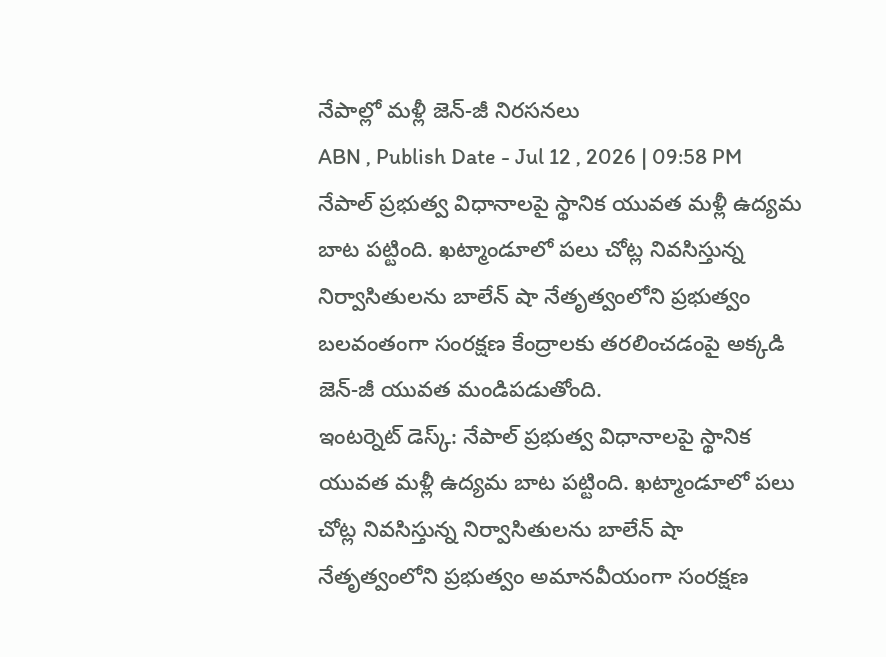నేపాల్లో మళ్లీ జెన్-జీ నిరసనలు
ABN , Publish Date - Jul 12 , 2026 | 09:58 PM
నేపాల్ ప్రభుత్వ విధానాలపై స్థానిక యువత మళ్లీ ఉద్యమ బాట పట్టింది. ఖట్మాండూలో పలు చోట్ల నివసిస్తున్న నిర్వాసితులను బాలేన్ షా నేతృత్వంలోని ప్రభుత్వం బలవంతంగా సంరక్షణ కేంద్రాలకు తరలించడంపై అక్కడి జెన్-జీ యువత మండిపడుతోంది.
ఇంటర్నెట్ డెస్క్: నేపాల్ ప్రభుత్వ విధానాలపై స్థానిక యువత మళ్లీ ఉద్యమ బాట పట్టింది. ఖట్మాండూలో పలు చోట్ల నివసిస్తున్న నిర్వాసితులను బాలేన్ షా నేతృత్వంలోని ప్రభుత్వం అమానవీయంగా సంరక్షణ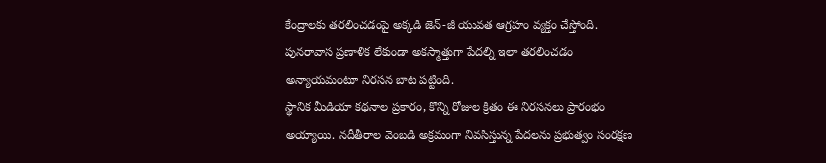కేంద్రాలకు తరలించడంపై అక్కడి జెన్-జీ యువత ఆగ్రహం వ్యక్తం చేస్తోంది. పునరావాస ప్రణాళిక లేకుండా అకస్మాత్తుగా పేదల్ని ఇలా తరలించడం అన్యాయమంటూ నిరసన బాట పట్టింది.
స్థానిక మీడియా కథనాల ప్రకారం, కొన్ని రోజుల క్రితం ఈ నిరసనలు ప్రారంభం అయ్యాయి. నదీతీరాల వెంబడి అక్రమంగా నివసిస్తున్న పేదలను ప్రభుత్వం సంరక్షణ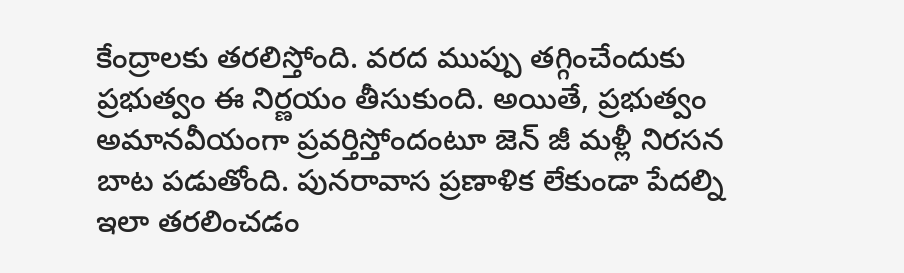కేంద్రాలకు తరలిస్తోంది. వరద ముప్పు తగ్గించేందుకు ప్రభుత్వం ఈ నిర్ణయం తీసుకుంది. అయితే, ప్రభుత్వం అమానవీయంగా ప్రవర్తిస్తోందంటూ జెన్ జీ మళ్లీ నిరసన బాట పడుతోంది. పునరావాస ప్రణాళిక లేకుండా పేదల్ని ఇలా తరలించడం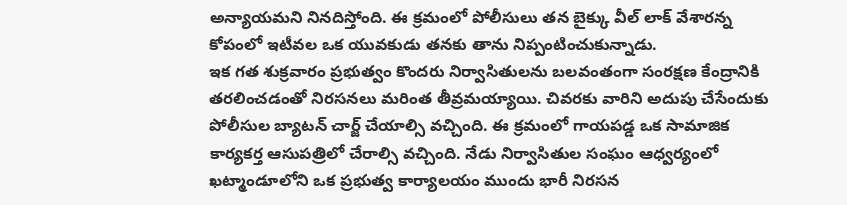అన్యాయమని నినదిస్తోంది. ఈ క్రమంలో పోలీసులు తన బైక్కు వీల్ లాక్ వేశారన్న కోపంలో ఇటీవల ఒక యువకుడు తనకు తాను నిప్పంటించుకున్నాడు.
ఇక గత శుక్రవారం ప్రభుత్వం కొందరు నిర్వాసితులను బలవంతంగా సంరక్షణ కేంద్రానికి తరలించడంతో నిరసనలు మరింత తీవ్రమయ్యాయి. చివరకు వారిని అదుపు చేసేందుకు పోలీసుల బ్యాటన్ చార్జ్ చేయాల్సి వచ్చింది. ఈ క్రమంలో గాయపడ్డ ఒక సామాజిక కార్యకర్త ఆసుపత్రిలో చేరాల్సి వచ్చింది. నేడు నిర్వాసితుల సంఘం ఆధ్వర్యంలో ఖట్మాండూలోని ఒక ప్రభుత్వ కార్యాలయం ముందు భారీ నిరసన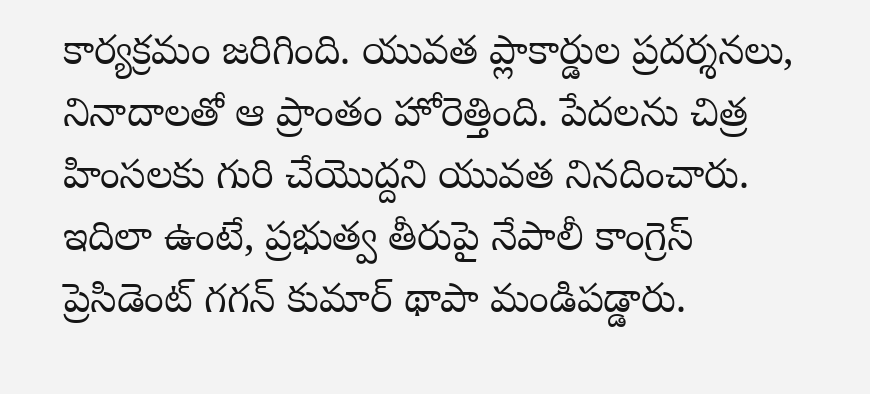కార్యక్రమం జరిగింది. యువత ప్లాకార్డుల ప్రదర్శనలు, నినాదాలతో ఆ ప్రాంతం హోరెత్తింది. పేదలను చిత్ర హింసలకు గురి చేయొద్దని యువత నినదించారు.
ఇదిలా ఉంటే, ప్రభుత్వ తీరుపై నేపాలీ కాంగ్రెస్ ప్రెసిడెంట్ గగన్ కుమార్ థాపా మండిపడ్డారు.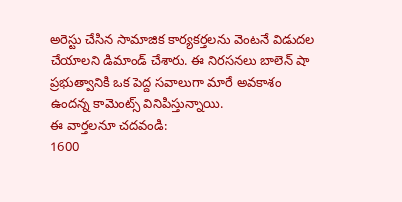అరెస్టు చేసిన సామాజిక కార్యకర్తలను వెంటనే విడుదల చేయాలని డిమాండ్ చేశారు. ఈ నిరసనలు బాలెన్ షా ప్రభుత్వానికి ఒక పెద్ద సవాలుగా మారే అవకాశం ఉందన్న కామెంట్స్ వినిపిస్తున్నాయి.
ఈ వార్తలనూ చదవండి:
1600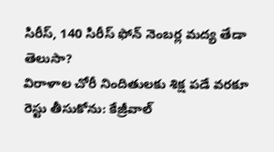సిరీస్, 140 సిరీస్ ఫోన్ నెంబర్ల మద్య తేడా తెలుసా?
విరాళాల చోరీ నిందితులకు శిక్ష పడే వరకూ రెస్టు తీసుకోను: కేజ్రీవాల్